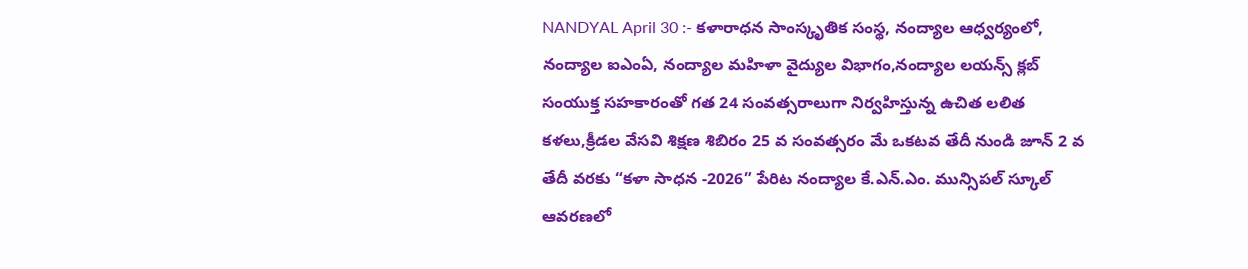NANDYAL April 30 :- కళారాధన సాంస్కృతిక సంస్థ, నంద్యాల ఆధ్వర్యంలో, నంద్యాల ఐఎంఏ, నంద్యాల మహిళా వైద్యుల విభాగం,నంద్యాల లయన్స్ క్లబ్ సంయుక్త సహకారంతో గత 24 సంవత్సరాలుగా నిర్వహిస్తున్న ఉచిత లలిత కళలు,క్రీడల వేసవి శిక్షణ శిబిరం 25 వ సంవత్సరం మే ఒకటవ తేదీ నుండి జూన్ 2 వ తేదీ వరకు “కళా సాధన -2026” పేరిట నంద్యాల కే.ఎన్.ఎం. మున్సిపల్ స్కూల్ ఆవరణలో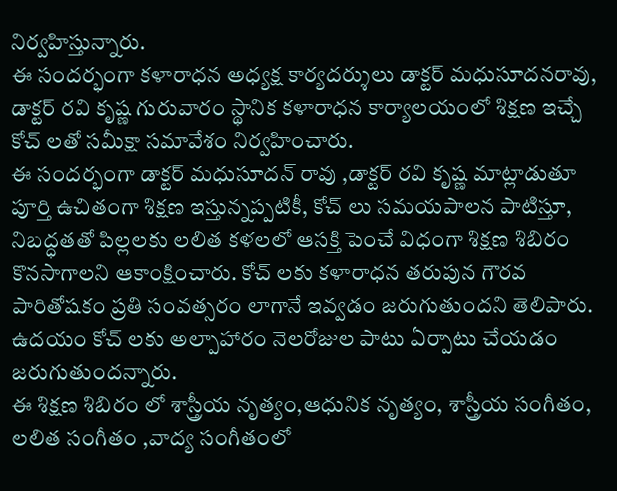నిర్వహిస్తున్నారు.
ఈ సందర్భంగా కళారాధన అధ్యక్ష కార్యదర్శులు డాక్టర్ మధుసూదనరావు, డాక్టర్ రవి కృష్ణ గురువారం స్థానిక కళారాధన కార్యాలయంలో శిక్షణ ఇచ్చే కోచ్ లతో సమీక్షా సమావేశం నిర్వహించారు.
ఈ సందర్భంగా డాక్టర్ మధుసూదన్ రావు ,డాక్టర్ రవి కృష్ణ మాట్లాడుతూ పూర్తి ఉచితంగా శిక్షణ ఇస్తున్నప్పటికీ, కోచ్ లు సమయపాలన పాటిస్తూ, నిబద్ధతతో పిల్లలకు లలిత కళలలో ఆసక్తి పెంచే విధంగా శిక్షణ శిబిరం కొనసాగాలని ఆకాంక్షించారు. కోచ్ లకు కళారాధన తరుపున గౌరవ పారితోషకం ప్రతి సంవత్సరం లాగానే ఇవ్వడం జరుగుతుందని తెలిపారు. ఉదయం కోచ్ లకు అల్పాహారం నెలరోజుల పాటు ఏర్పాటు చేయడం జరుగుతుందన్నారు.
ఈ శిక్షణ శిబిరం లో శాస్త్రీయ నృత్యం,ఆధునిక నృత్యం, శాస్త్రీయ సంగీతం, లలిత సంగీతం ,వాద్య సంగీతంలో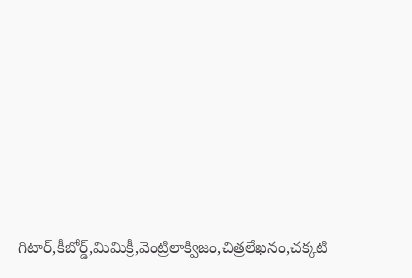గిటార్,కీబోర్డ్,మిమిక్రీ,వెంట్రిలాక్విజం,చిత్రలేఖనం,చక్కటి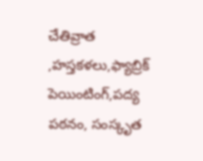చేతివ్రాత ,హస్తకళలు,ఫ్యాబ్రిక్ పెయింటింగ్,పద్య పఠనం, సంస్కృత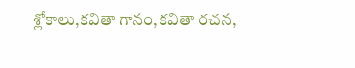శ్లోకాలు,కవితా గానం,కవితా రచన,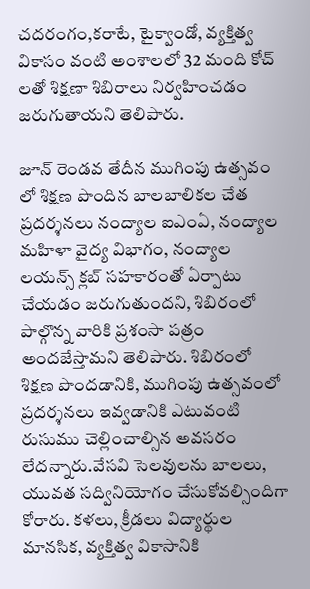చదరంగం,కరాటే, టైక్వాండో, వ్యక్తిత్వ వికాసం వంటి అంశాలలో 32 మంది కోచ్ లతో శిక్షణా శిబిరాలు నిర్వహించడం జరుగుతాయని తెలిపారు.

జూన్ రెండవ తేదీన ముగింపు ఉత్సవం లో శిక్షణ పొందిన బాలబాలికల చేత ప్రదర్శనలు నంద్యాల ఐఎంఏ, నంద్యాల మహిళా వైద్య విభాగం, నంద్యాల లయన్స్ క్లబ్ సహకారంతో ఏర్పాటు చేయడం జరుగుతుందని, శిబిరంలో పాల్గొన్న వారికి ప్రశంసా పత్రం అందజేస్తామని తెలిపారు. శిబిరంలో శిక్షణ పొందడానికి, ముగింపు ఉత్సవంలో ప్రదర్శనలు ఇవ్వడానికి ఎటువంటి రుసుము చెల్లించాల్సిన అవసరం లేదన్నారు.వేసవి సెలవులను బాలలు, యువత సద్వినియోగం చేసుకోవల్సిందిగా కోరారు. కళలు, క్రీడలు విద్యార్థుల మానసిక, వ్యక్తిత్వ వికాసానికి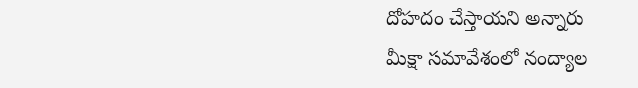దోహదం చేస్తాయని అన్నారు
మీక్షా సమావేశంలో నంద్యాల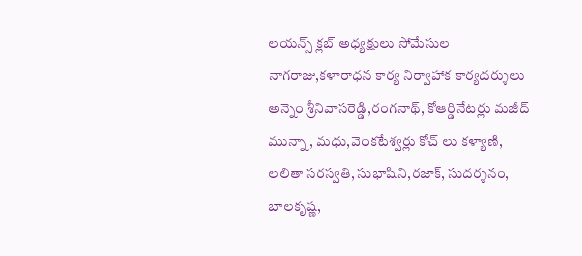లయన్స్ క్లబ్ అధ్యక్షులు సోమేసుల నాగరాజు,కళారాధన కార్య నిర్వాహాక కార్యదర్శులు అన్నెం శ్రీనివాసరెడ్డి,రంగనాథ్, కోఆర్డినేటర్లు మజీద్ మున్నా, మధు,వెంకటేశ్వర్లు కోచ్ లు కళ్యాణి, లలితా సరస్వతి, సుభాషిని,రజాక్, సుదర్శనం, బాలకృష్ణ,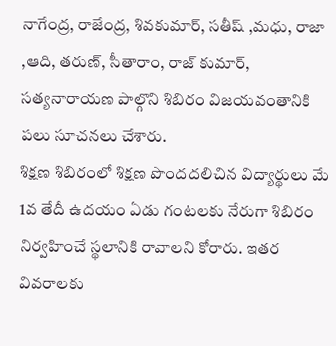నాగేంద్ర, రాజేంద్ర, శివకుమార్, సతీష్ ,మధు, రాజా ,ఆది, తరుణ్, సీతారాం, రాజ్ కుమార్, సత్యనారాయణ పాల్గొని శిబిరం విజయవంతానికి పలు సూచనలు చేశారు.
శిక్షణ శిబిరంలో శిక్షణ పొందదలిచిన విద్యార్థులు మే 1వ తేదీ ఉదయం ఏడు గంటలకు నేరుగా శిబిరం నిర్వహించే స్థలానికి రావాలని కోరారు. ఇతర వివరాలకు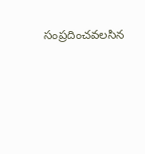సంప్రదించవలసిన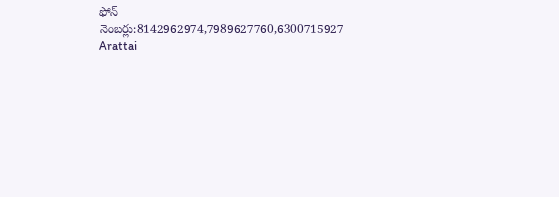ఫోన్ నెంబర్లు:8142962974,7989627760,6300715927
Arattai